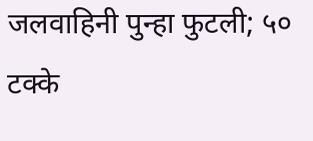जलवाहिनी पुन्हा फुटली; ५० टक्के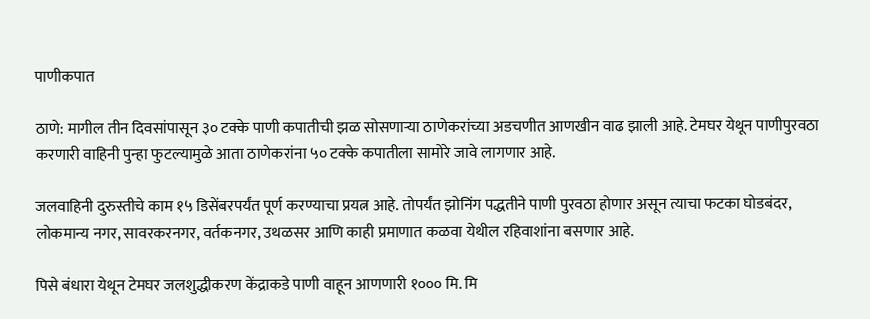पाणीकपात

ठाणे: मागील तीन दिवसांपासून ३० टक्के पाणी कपातीची झळ सोसणार्‍या ठाणेकरांच्या अडचणीत आणखीन वाढ झाली आहे. टेमघर येथून पाणीपुरवठा करणारी वाहिनी पुन्हा फुटल्यामुळे आता ठाणेकरांना ५० टक्के कपातीला सामोरे जावे लागणार आहे.

जलवाहिनी दुरुस्तीचे काम १५ डिसेंबरपर्यंत पूर्ण करण्याचा प्रयत्न आहे. तोपर्यंत झोनिंग पद्धतीने पाणी पुरवठा होणार असून त्याचा फटका घोडबंदर, लोकमान्य नगर, सावरकरनगर, वर्तकनगर, उथळसर आणि काही प्रमाणात कळवा येथील रहिवाशांना बसणार आहे.

पिसे बंधारा येथून टेमघर जलशुद्धीकरण केंद्राकडे पाणी वाहून आणणारी १००० मि. मि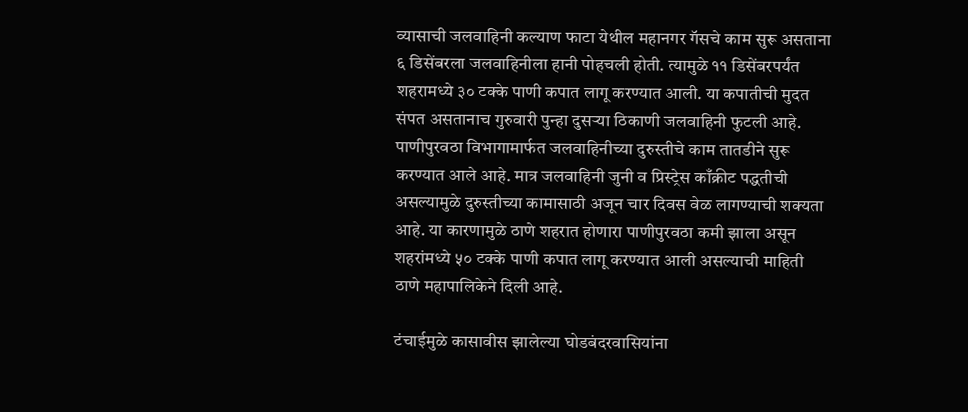व्यासाची जलवाहिनी कल्याण फाटा येथील महानगर गॅसचे काम सुरू असताना ६ डिसेंबरला जलवाहिनीला हानी पोहचली होती. त्यामुळे ११ डिसेंबरपर्यंत शहरामध्ये ३० टक्के पाणी कपात लागू करण्यात आली. या कपातीची मुदत संपत असतानाच गुरुवारी पुन्हा दुसर्‍या ठिकाणी जलवाहिनी फुटली आहे. पाणीपुरवठा विभागामार्फत जलवाहिनीच्या दुरुस्तीचे काम तातडीने सुरू करण्यात आले आहे. मात्र जलवाहिनी जुनी व प्रिस्ट्रेस काँक्रीट पद्धतीची असल्यामुळे दुरुस्तीच्या कामासाठी अजून चार दिवस वेळ लागण्याची शक्यता आहे. या कारणामुळे ठाणे शहरात होणारा पाणीपुरवठा कमी झाला असून शहरांमध्ये ५० टक्के पाणी कपात लागू करण्यात आली असल्याची माहिती ठाणे महापालिकेने दिली आहे.

टंचाईमुळे कासावीस झालेल्या घोडबंदरवासियांना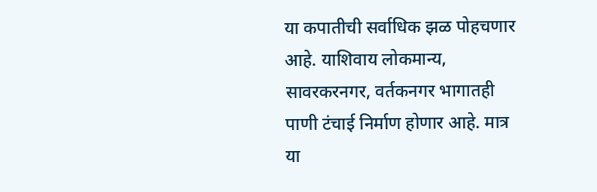या कपातीची सर्वाधिक झळ पोहचणार आहे. याशिवाय लोकमान्य, सावरकरनगर, वर्तकनगर भागातही पाणी टंचाई निर्माण होणार आहे. मात्र या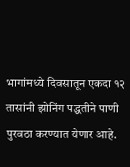भागांमध्ये दिवसातून एकदा १२ तासांनी झोनिंग पद्धतीने पाणी पुरवठा करण्यात येणार आहे.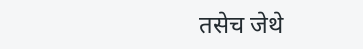तसेच जेथे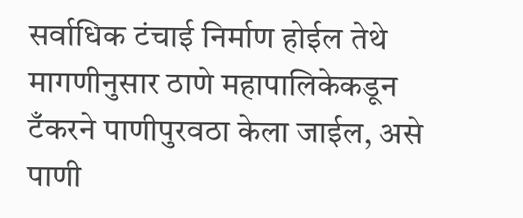सर्वाधिक टंचाई निर्माण होईल तेथे मागणीनुसार ठाणे महापालिकेकडून टँकरने पाणीपुरवठा केला जाईल, असे पाणी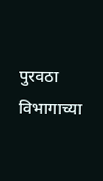पुरवठा विभागाच्या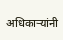अधिकार्‍यांनी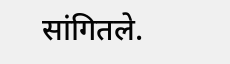सांगितले.